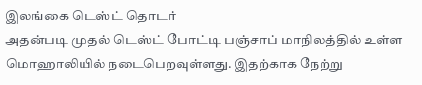இலங்கை டெஸ்ட் தொடர்
அதன்படி முதல் டெஸ்ட் போட்டி பஞ்சாப் மாநிலத்தில் உள்ள மொஹாலியில் நடைபெறவுள்ளது. இதற்காக நேற்று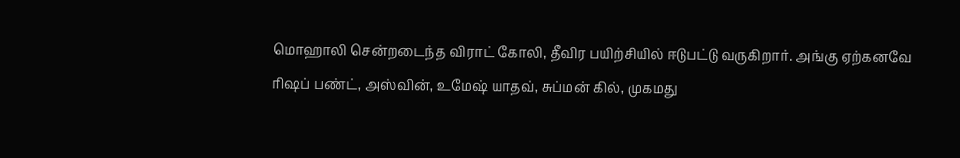மொஹாலி சென்றடைந்த விராட் கோலி, தீவிர பயிற்சியில் ஈடுபட்டு வருகிறார். அங்கு ஏற்கனவே ரிஷப் பண்ட், அஸ்வின், உமேஷ் யாதவ், சுப்மன் கில், முகமது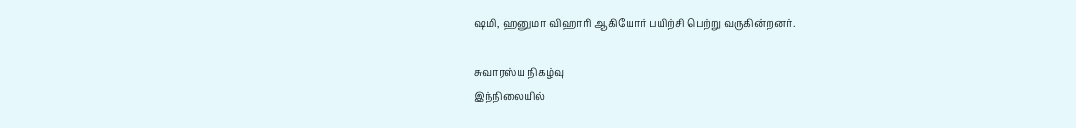ஷமி, ஹனுமா விஹாரி ஆகியோர் பயிற்சி பெற்று வருகின்றனர்.

சுவாரஸ்ய நிகழ்வு
இந்நிலையில்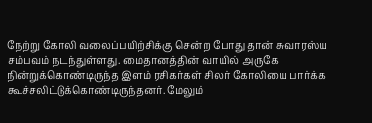நேற்று கோலி வலைப்பயிற்சிக்கு சென்ற போது தான் சுவாரஸ்ய சம்பவம் நடந்துள்ளது. மைதானத்தின் வாயில் அருகே நின்றுக்கொண்டிருந்த இளம் ரசிகர்கள் சிலர் கோலியை பார்க்க கூச்சலிட்டுக்கொண்டிருந்தனர். மேலும்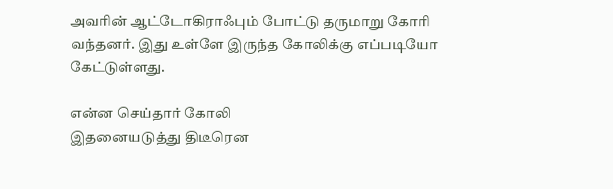அவரின் ஆட்டோகிராஃபும் போட்டு தருமாறு கோரி வந்தனர். இது உள்ளே இருந்த கோலிக்கு எப்படியோ கேட்டுள்ளது.

என்ன செய்தார் கோலி
இதனையடுத்து திடீரென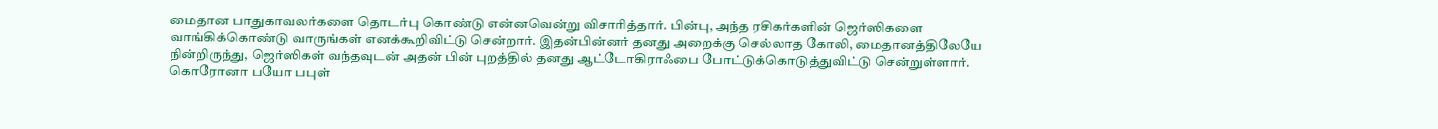மைதான பாதுகாவலர்களை தொடர்பு கொண்டு என்னவென்று விசாரித்தார். பின்பு, அந்த ரசிகர்களின் ஜெர்ஸிகளை வாங்கிக்கொண்டு வாருங்கள் எனக்கூறிவிட்டு சென்றார். இதன்பின்னர் தனது அறைக்கு செல்லாத கோலி, மைதானத்திலேயே நின்றிருந்து, ஜெர்ஸிகள் வந்தவுடன் அதன் பின் புறத்தில் தனது ஆட்டோகிராஃபை போட்டுக்கொடுத்துவிட்டு சென்றுள்ளார். கொரோனா பயோ பபுள்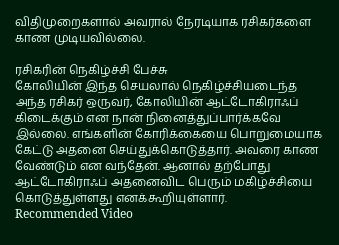விதிமுறைகளால் அவரால் நேரடியாக ரசிகர்களை காண முடியவில்லை.

ரசிகரின் நெகிழ்ச்சி பேச்சு
கோலியின் இந்த செயலால் நெகிழ்ச்சியடைந்த அந்த ரசிகர் ஒருவர், கோலியின் ஆட்டோகிராஃப் கிடைக்கும் என நான் நினைத்துப்பார்க்கவே இல்லை. எங்களின் கோரிக்கையை பொறுமையாக கேட்டு அதனை செய்துக்கொடுத்தார். அவரை காண வேண்டும் என வந்தேன். ஆனால் தற்போது ஆட்டோகிராஃப் அதனைவிட பெரும் மகிழ்ச்சியை கொடுத்துள்ளது எனக்கூறியுள்ளார்.
Recommended Video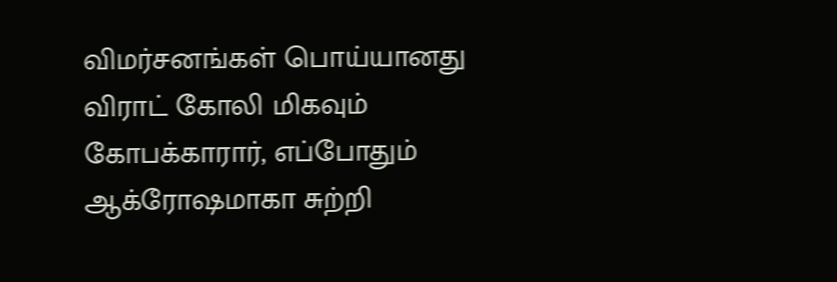விமர்சனங்கள் பொய்யானது
விராட் கோலி மிகவும் கோபக்காரார், எப்போதும் ஆக்ரோஷமாகா சுற்றி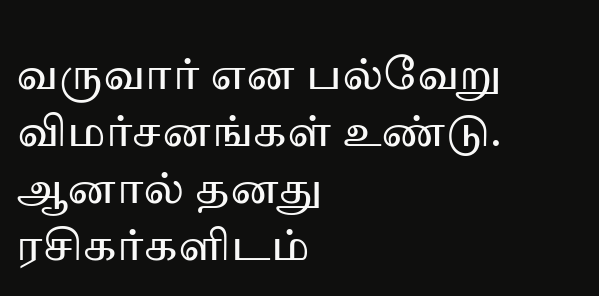வருவார் என பல்வேறு விமர்சனங்கள் உண்டு. ஆனால் தனது ரசிகர்களிடம்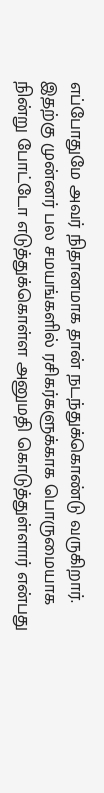எப்போதுமே அவர் நிதானமாக தான் நடந்துக்கொண்டு வருகிறார். இதற்கு முன்னர் பல சமயங்களில் ரசிகர்களுக்காக பொருமையாக நின்று போட்டோ எடுத்துக்கொள்ள அனுமதி கொடுத்துள்ளார் என்பது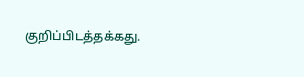குறிப்பிடத்தக்கது.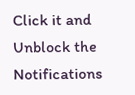Click it and Unblock the Notifications